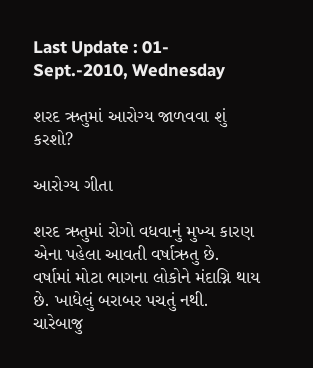Last Update : 01-Sept.-2010, Wednesday

શરદ ઋતુમાં આરોગ્ય જાળવવા શું કરશો?

આરોગ્ય ગીતા

શરદ ઋતુમાં રોગો વધવાનું મુખ્ય કારણ એના પહેલા આવતી વર્ષાઋતુ છે. વર્ષામાં મોટા ભાગના લોકોને મંદાગ્નિ થાય છે. ખાધેલું બરાબર પચતું નથી. ચારેબાજુ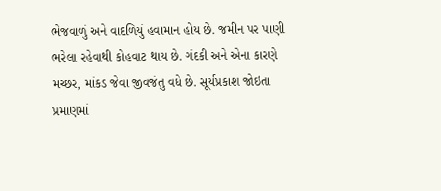ભેજવાળું અને વાદળિયું હવામાન હોય છે. જમીન પર પાણી ભરેલા રહેવાથી કોહવાટ થાય છે. ગંદકી અને એના કારણે મચ્છર, માંકડ જેવા જીવજંતુ વધે છે. સૂર્યપ્રકાશ જોઇતા પ્રમાણમાં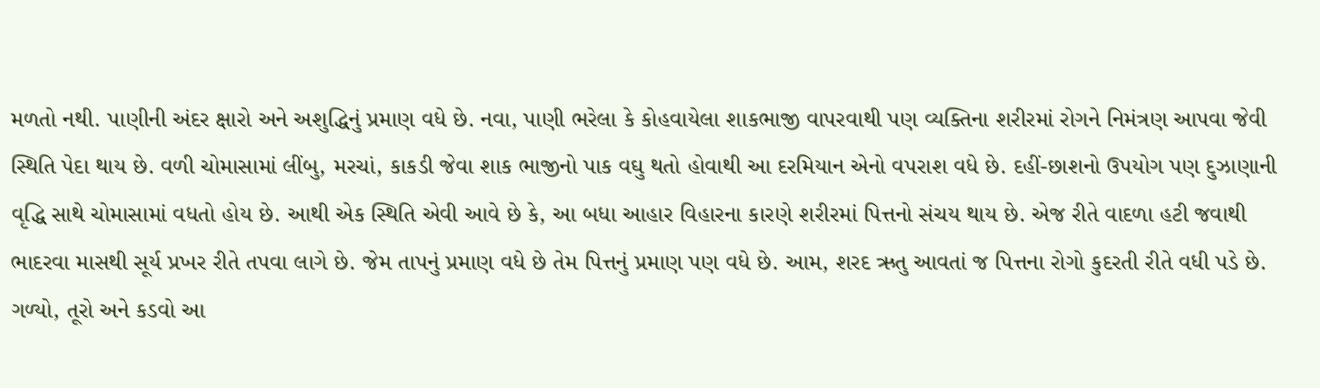મળતો નથી. પાણીની અંદર ક્ષારો અને અશુદ્ધિનું પ્રમાણ વધે છે. નવા, પાણી ભરેલા કે કોહવાયેલા શાકભાજી વાપરવાથી પણ વ્યક્તિના શરીરમાં રોગને નિમંત્રણ આપવા જેવી સ્થિતિ પેદા થાય છે. વળી ચોમાસામાં લીંબુ, મરચાં, કાકડી જેવા શાક ભાજીનો પાક વઘુ થતો હોવાથી આ દરમિયાન એનો વપરાશ વધે છે. દહીં-છાશનો ઉપયોગ પણ દુઝાણાની વૃદ્ધિ સાથે ચોમાસામાં વધતો હોય છે. આથી એક સ્થિતિ એવી આવે છે કે, આ બધા આહાર વિહારના કારણે શરીરમાં પિત્તનો સંચય થાય છે. એજ રીતે વાદળા હટી જવાથી ભાદરવા માસથી સૂર્ય પ્રખર રીતે તપવા લાગે છે. જેમ તાપનું પ્રમાણ વધે છે તેમ પિત્તનું પ્રમાણ પણ વધે છે. આમ, શરદ ઋતુ આવતાં જ પિત્તના રોગો કુદરતી રીતે વધી પડે છે.
ગળ્યો, તૂરો અને કડવો આ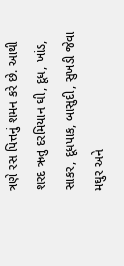ત્રણે રસ પિત્તનું શમન કરે છે. આથી શરદ ઋતુ દરમિયાન ઘી, દૂધ, ખાંડ, સાકર, દૂધપાક, બાસુદી, સુખડી જેવા મઘુર અને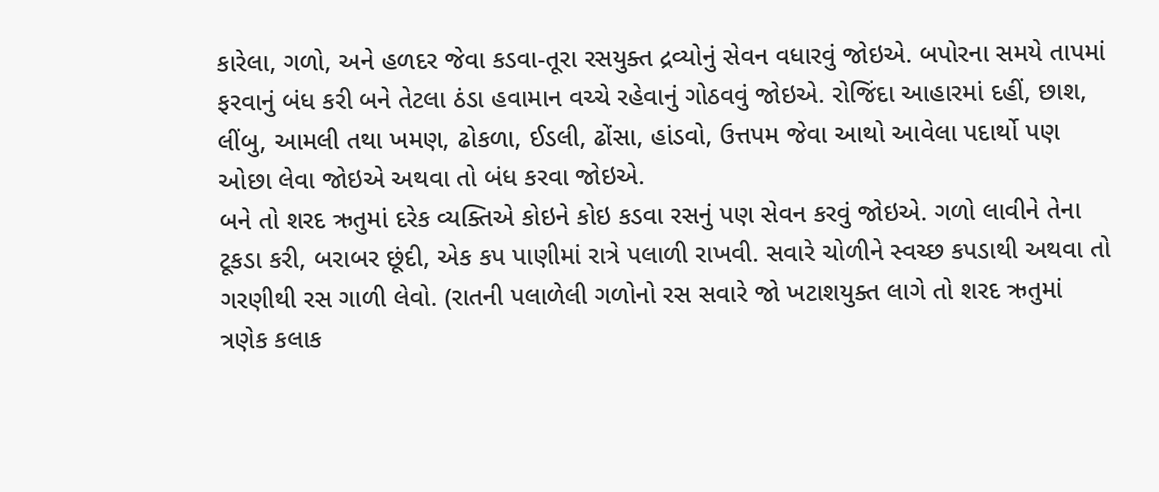કારેલા, ગળો, અને હળદર જેવા કડવા-તૂરા રસયુક્ત દ્રવ્યોનું સેવન વધારવું જોઇએ. બપોરના સમયે તાપમાં ફરવાનું બંધ કરી બને તેટલા ઠંડા હવામાન વચ્ચે રહેવાનું ગોઠવવું જોઇએ. રોજિંદા આહારમાં દહીં, છાશ, લીંબુ, આમલી તથા ખમણ, ઢોકળા, ઈડલી, ઢોંસા, હાંડવો, ઉત્તપમ જેવા આથો આવેલા પદાર્થો પણ ઓછા લેવા જોઇએ અથવા તો બંધ કરવા જોઇએ.
બને તો શરદ ઋતુમાં દરેક વ્યક્તિએ કોઇને કોઇ કડવા રસનું પણ સેવન કરવું જોઇએ. ગળો લાવીને તેના ટૂકડા કરી, બરાબર છૂંદી, એક કપ પાણીમાં રાત્રે પલાળી રાખવી. સવારે ચોળીને સ્વચ્છ કપડાથી અથવા તો ગરણીથી રસ ગાળી લેવો. (રાતની પલાળેલી ગળોનો રસ સવારે જો ખટાશયુક્ત લાગે તો શરદ ઋતુમાં ત્રણેક કલાક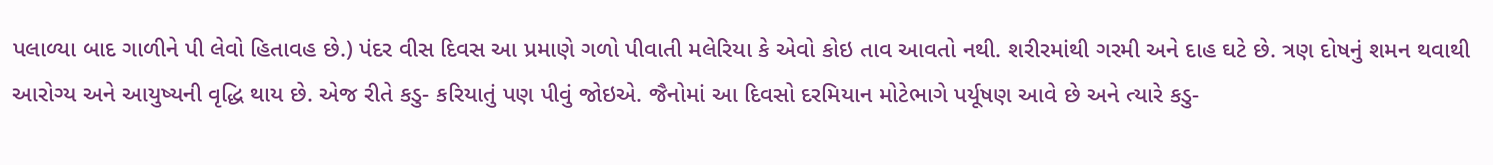પલાળ્યા બાદ ગાળીને પી લેવો હિતાવહ છે.) પંદર વીસ દિવસ આ પ્રમાણે ગળો પીવાતી મલેરિયા કે એવો કોઇ તાવ આવતો નથી. શરીરમાંથી ગરમી અને દાહ ઘટે છે. ત્રણ દોષનું શમન થવાથી આરોગ્ય અને આયુષ્યની વૃદ્ધિ થાય છે. એજ રીતે કડુ- કરિયાતું પણ પીવું જોઇએ. જૈનોમાં આ દિવસો દરમિયાન મોટેભાગે પર્યૂષણ આવે છે અને ત્યારે કડુ-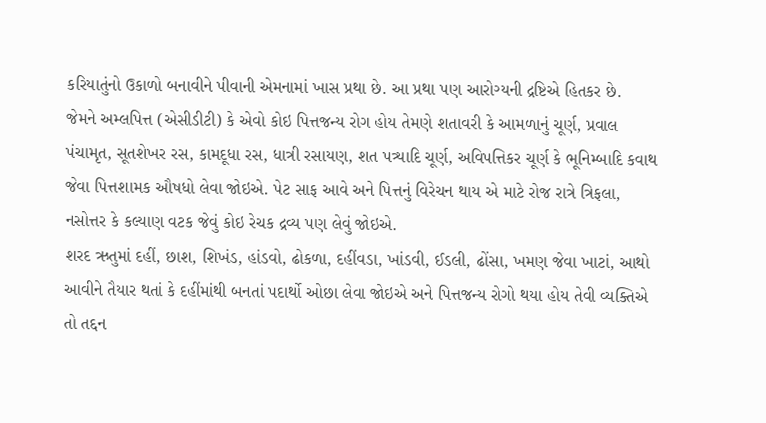કરિયાતુંનો ઉકાળો બનાવીને પીવાની એમનામાં ખાસ પ્રથા છે. આ પ્રથા પણ આરોગ્યની દ્રષ્ટિએ હિતકર છે.
જેમને અમ્લપિત્ત (એસીડીટી) કે એવો કોઇ પિત્તજન્ય રોગ હોય તેમણે શતાવરી કે આમળાનું ચૂર્ણ, પ્રવાલ પંચામૃત, સૂતશેખર રસ, કામદૂધા રસ, ધાત્રી રસાયણ, શત પત્ર્યાદિ ચૂર્ણ, અવિપત્તિકર ચૂર્ણ કે ભૂનિમ્બાદિ કવાથ જેવા પિત્તશામક ઔષધો લેવા જોઇએ. પેટ સાફ આવે અને પિત્તનું વિરેચન થાય એ માટે રોજ રાત્રે ત્રિફલા, નસોત્તર કે કલ્યાણ વટક જેવું કોઇ રેચક દ્રવ્ય પણ લેવું જોઇએ.
શરદ ઋતુમાં દહીં, છાશ, શિખંડ, હાંડવો, ઢોકળા, દહીંવડા, ખાંડવી, ઈડલી, ઢોંસા, ખમણ જેવા ખાટાં, આથો આવીને તૈયાર થતાં કે દહીંમાંથી બનતાં પદાર્થો ઓછા લેવા જોઇએ અને પિત્તજન્ય રોગો થયા હોય તેવી વ્યક્તિએ તો તદ્દન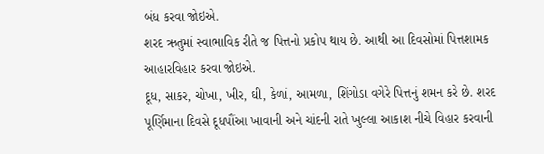બંધ કરવા જોઇએ.
શરદ ઋતુમાં સ્વાભાવિક રીતે જ પિત્તનો પ્રકોપ થાય છે. આથી આ દિવસોમાં પિત્તશામક આહારવિહાર કરવા જોઇએ.
દૂધ, સાકર, ચોખા, ખીર, ઘી, કેળાં, આમળા, શિંગોડા વગેરે પિત્તનું શમન કરે છે. શરદ પૂર્ણિમાના દિવસે દૂધપૌંઆ ખાવાની અને ચાંદની રાતે ખુલ્લા આકાશ નીચે વિહાર કરવાની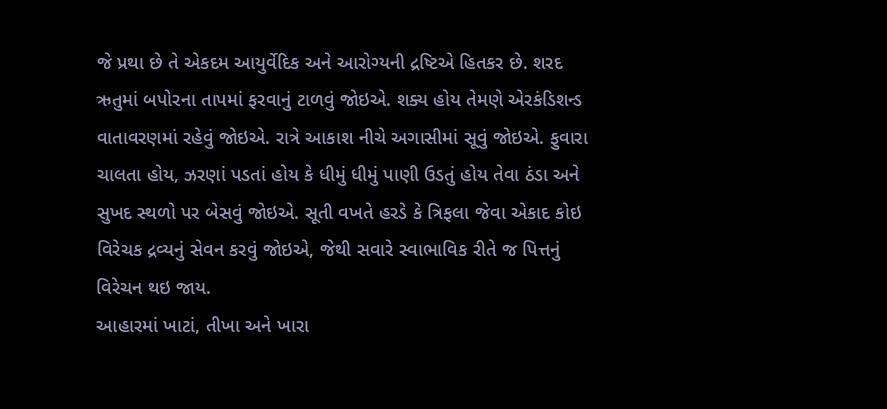જે પ્રથા છે તે એકદમ આયુર્વેદિક અને આરોગ્યની દ્રષ્ટિએ હિતકર છે. શરદ ઋતુમાં બપોરના તાપમાં ફરવાનું ટાળવું જોઇએ. શક્ય હોય તેમણે એરકંડિશન્ડ વાતાવરણમાં રહેવું જોઇએ. રાત્રે આકાશ નીચે અગાસીમાં સૂવું જોઇએ. ફુવારા ચાલતા હોય, ઝરણાં પડતાં હોય કે ધીમું ધીમું પાણી ઉડતું હોય તેવા ઠંડા અને સુખદ સ્થળો પર બેસવું જોઇએ. સૂતી વખતે હરડે કે ત્રિફલા જેવા એકાદ કોઇ વિરેચક દ્રવ્યનું સેવન કરવું જોઇએ, જેથી સવારે સ્વાભાવિક રીતે જ પિત્તનું વિરેચન થઇ જાય.
આહારમાં ખાટાં, તીખા અને ખારા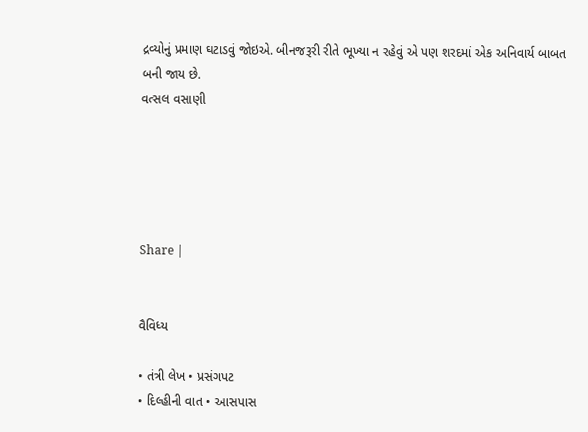દ્રવ્યોનું પ્રમાણ ઘટાડવું જોઇએ. બીનજરૂરી રીતે ભૂખ્યા ન રહેવું એ પણ શરદમાં એક અનિવાર્ય બાબત બની જાય છે.
વત્સલ વસાણી





Share |


વૈવિધ્ય

• તંત્રી લેખ • પ્રસંગપટ
• દિલ્હીની વાત • આસપાસ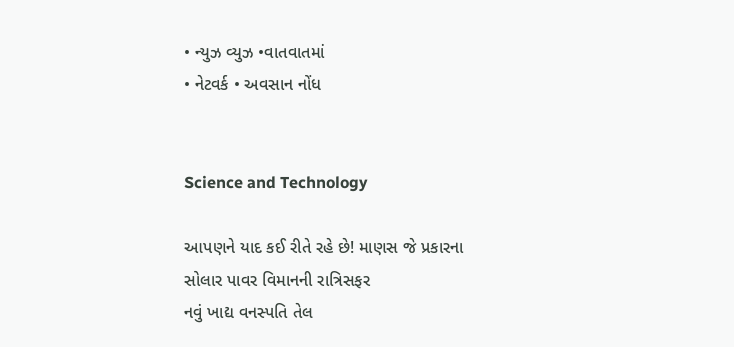• ન્યુઝ વ્યુઝ •વાતવાતમાં
• નેટવર્ક • અવસાન નોંધ


Science and Technology

આપણને યાદ કઈ રીતે રહે છે! માણસ જે પ્રકારના
સોલાર પાવર વિમાનની રાત્રિસફર
નવું ખાદ્ય વનસ્પતિ તેલ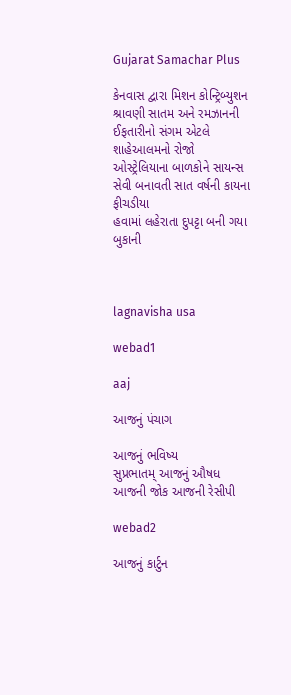Gujarat Samachar Plus

કેનવાસ દ્વારા મિશન કોન્ટ્રિબ્યુશન
શ્રાવણી સાતમ અને રમઝાનની ઈફતારીનો સંગમ એટલે શાહેઆલમનો રોજો
ઓસ્ટ્રેલિયાના બાળકોને સાયન્સ સેવી બનાવતી સાત વર્ષની કાયના ફીચડીયા
હવામાં લહેરાતા દુપટ્ટા બની ગયા બુકાની



lagnavisha usa

webad1

aaj

આજનું પંચાગ

આજનું ભવિષ્ય
સુપ્રભાતમ્ આજનું ઔષધ
આજની જોક આજની રેસીપી

webad2

આજનું કાર્ટુન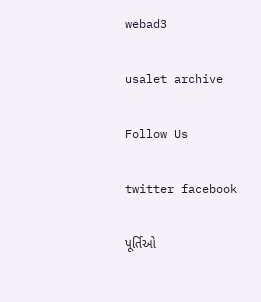webad3

usalet archive

Follow Us

twitter facebook

પૂર્તિઓ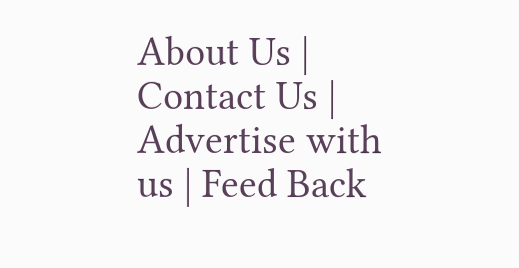About Us | Contact Us | Advertise with us | Feed Back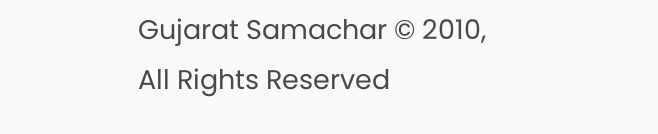Gujarat Samachar © 2010, All Rights Reserved